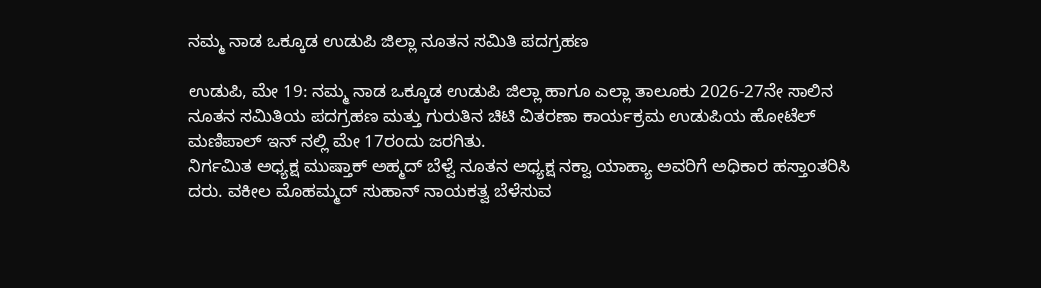ನಮ್ಮ ನಾಡ ಒಕ್ಕೂಡ ಉಡುಪಿ ಜಿಲ್ಲಾ ನೂತನ ಸಮಿತಿ ಪದಗ್ರಹಣ

ಉಡುಪಿ, ಮೇ 19: ನಮ್ಮ ನಾಡ ಒಕ್ಕೂಡ ಉಡುಪಿ ಜಿಲ್ಲಾ ಹಾಗೂ ಎಲ್ಲಾ ತಾಲೂಕು 2026-27ನೇ ಸಾಲಿನ ನೂತನ ಸಮಿತಿಯ ಪದಗ್ರಹಣ ಮತ್ತು ಗುರುತಿನ ಚಿಟಿ ವಿತರಣಾ ಕಾರ್ಯಕ್ರಮ ಉಡುಪಿಯ ಹೋಟೆಲ್ ಮಣಿಪಾಲ್ ಇನ್ ನಲ್ಲಿ ಮೇ 17ರಂದು ಜರಗಿತು.
ನಿರ್ಗಮಿತ ಅಧ್ಯಕ್ಷ ಮುಷ್ತಾಕ್ ಅಹ್ಮದ್ ಬೆಳ್ವೆ ನೂತನ ಅಧ್ಯಕ್ಷ ನಕ್ವಾ ಯಾಹ್ಯಾ ಅವರಿಗೆ ಅಧಿಕಾರ ಹಸ್ತಾಂತರಿಸಿ ದರು. ವಕೀಲ ಮೊಹಮ್ಮದ್ ಸುಹಾನ್ ನಾಯಕತ್ವ ಬೆಳೆಸುವ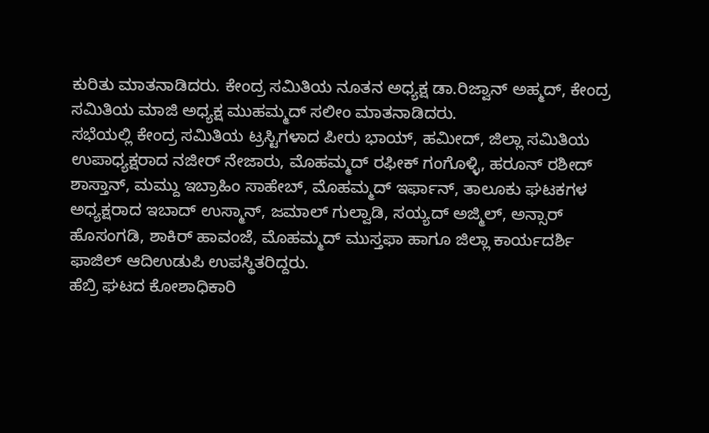ಕುರಿತು ಮಾತನಾಡಿದರು. ಕೇಂದ್ರ ಸಮಿತಿಯ ನೂತನ ಅಧ್ಯಕ್ಷ ಡಾ.ರಿಜ್ವಾನ್ ಅಹ್ಮದ್, ಕೇಂದ್ರ ಸಮಿತಿಯ ಮಾಜಿ ಅಧ್ಯಕ್ಷ ಮುಹಮ್ಮದ್ ಸಲೀಂ ಮಾತನಾಡಿದರು.
ಸಭೆಯಲ್ಲಿ ಕೇಂದ್ರ ಸಮಿತಿಯ ಟ್ರಸ್ಟಿಗಳಾದ ಪೀರು ಭಾಯ್, ಹಮೀದ್, ಜಿಲ್ಲಾ ಸಮಿತಿಯ ಉಪಾಧ್ಯಕ್ಷರಾದ ನಜೀರ್ ನೇಜಾರು, ಮೊಹಮ್ಮದ್ ರಫೀಕ್ ಗಂಗೊಳ್ಳಿ, ಹರೂನ್ ರಶೀದ್ ಶಾಸ್ತಾನ್, ಮಮ್ದು ಇಬ್ರಾಹಿಂ ಸಾಹೇಬ್, ಮೊಹಮ್ಮದ್ ಇರ್ಫಾನ್, ತಾಲೂಕು ಘಟಕಗಳ ಅಧ್ಯಕ್ಷರಾದ ಇಬಾದ್ ಉಸ್ಮಾನ್, ಜಮಾಲ್ ಗುಲ್ವಾಡಿ, ಸಯ್ಯದ್ ಅಜ್ಮಿಲ್, ಅನ್ಸಾರ್ ಹೊಸಂಗಡಿ, ಶಾಕಿರ್ ಹಾವಂಜೆ, ಮೊಹಮ್ಮದ್ ಮುಸ್ತಫಾ ಹಾಗೂ ಜಿಲ್ಲಾ ಕಾರ್ಯದರ್ಶಿ ಫಾಜಿಲ್ ಆದಿಉಡುಪಿ ಉಪಸ್ಥಿತರಿದ್ದರು.
ಹೆಬ್ರಿ ಘಟದ ಕೋಶಾಧಿಕಾರಿ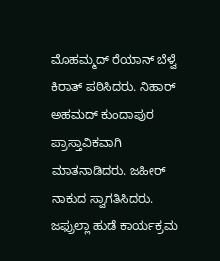ಮೊಹಮ್ಮದ್ ರೆಯಾನ್ ಬೆಳ್ವೆ ಕಿರಾತ್ ಪಠಿಸಿದರು. ನಿಹಾರ್ ಅಹಮದ್ ಕುಂದಾಪುರ ಪ್ರಾಸ್ತಾವಿಕವಾಗಿ ಮಾತನಾಡಿದರು. ಜಹೀರ್ ನಾಕುದ ಸ್ವಾಗತಿಸಿದರು. ಜಫ್ರುಲ್ಲಾ ಹುಡೆ ಕಾರ್ಯಕ್ರಮ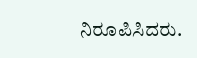ನಿರೂಪಿಸಿದರು.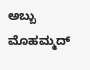ಅಬ್ಬು ಮೊಹಮ್ಮದ್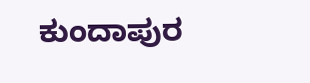ಕುಂದಾಪುರ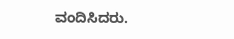ವಂದಿಸಿದರು.